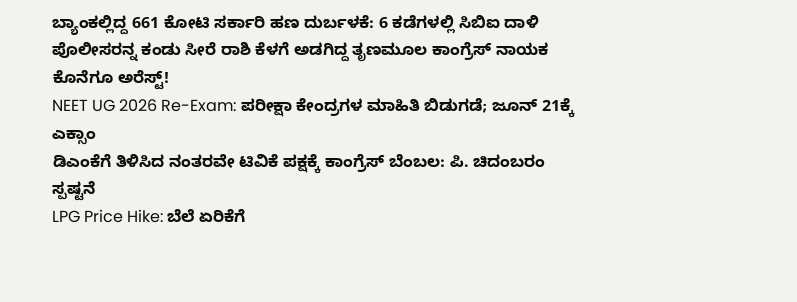ಬ್ಯಾಂಕಲ್ಲಿದ್ದ 661 ಕೋಟಿ ಸರ್ಕಾರಿ ಹಣ ದುರ್ಬಳಕೆ: 6 ಕಡೆಗಳಲ್ಲಿ ಸಿಬಿಐ ದಾಳಿ
ಪೊಲೀಸರನ್ನ ಕಂಡು ಸೀರೆ ರಾಶಿ ಕೆಳಗೆ ಅಡಗಿದ್ದ ತೃಣಮೂಲ ಕಾಂಗ್ರೆಸ್ ನಾಯಕ ಕೊನೆಗೂ ಅರೆಸ್ಟ್!
NEET UG 2026 Re-Exam: ಪರೀಕ್ಷಾ ಕೇಂದ್ರಗಳ ಮಾಹಿತಿ ಬಿಡುಗಡೆ; ಜೂನ್ 21ಕ್ಕೆ ಎಕ್ಸಾಂ
ಡಿಎಂಕೆಗೆ ತಿಳಿಸಿದ ನಂತರವೇ ಟಿವಿಕೆ ಪಕ್ಷಕ್ಕೆ ಕಾಂಗ್ರೆಸ್ ಬೆಂಬಲ: ಪಿ. ಚಿದಂಬರಂ ಸ್ಪಷ್ಟನೆ
LPG Price Hike: ಬೆಲೆ ಏರಿಕೆಗೆ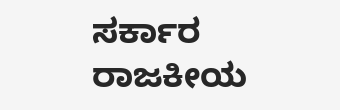ಸರ್ಕಾರ ರಾಜಕೀಯ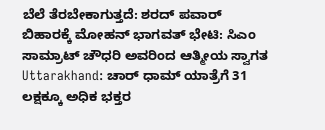ಬೆಲೆ ತೆರಬೇಕಾಗುತ್ತದೆ: ಶರದ್ ಪವಾರ್
ಬಿಹಾರಕ್ಕೆ ಮೋಹನ್ ಭಾಗವತ್ ಭೇಟಿ: ಸಿಎಂ ಸಾಮ್ರಾಟ್ ಚೌಧರಿ ಅವರಿಂದ ಆತ್ಮೀಯ ಸ್ವಾಗತ
Uttarakhand: ಚಾರ್ ಧಾಮ್ ಯಾತ್ರೆಗೆ 31 ಲಕ್ಷಕ್ಕೂ ಅಧಿಕ ಭಕ್ತರ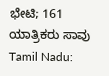ಭೇಟಿ; 161 ಯಾತ್ರಿಕರು ಸಾವು
Tamil Nadu: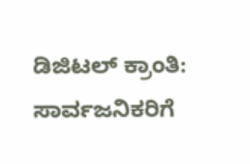ಡಿಜಿಟಲ್ ಕ್ರಾಂತಿ: ಸಾರ್ವಜನಿಕರಿಗೆ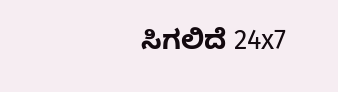ಸಿಗಲಿದೆ 24x7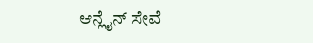ಆನ್ಲೈನ್ ಸೇವೆ